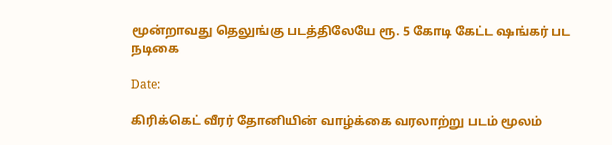மூன்றாவது தெலுங்கு படத்திலேயே ரூ. 5 கோடி கேட்ட ஷங்கர் பட நடிகை

Date:

கிரிக்கெட் வீரர் தோனியின் வாழ்க்கை வரலாற்று படம் மூலம்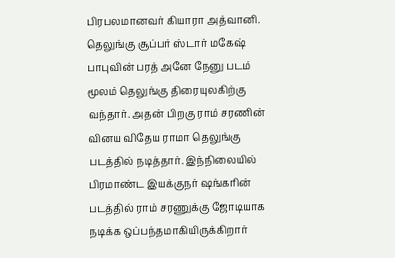பிரபலமானவர் கியாரா அத்வானி. தெலுங்கு சூப்பர் ஸ்டார் மகேஷ் பாபுவின் பரத் அனே நேனு படம் மூலம் தெலுங்கு திரையுலகிற்கு வந்தார். அதன் பிறகு ராம் சரணின் வினய விதேய ராமா தெலுங்கு படத்தில் நடித்தார். இந்நிலையில் பிரமாண்ட இயக்குநர் ஷங்கரின் படத்தில் ராம் சரணுக்கு ஜோடியாக நடிக்க ஒப்பந்தமாகியிருக்கிறார்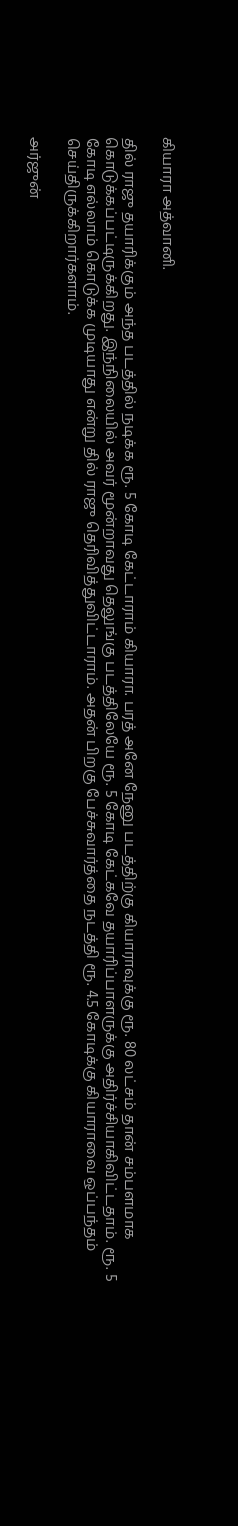கியாரா அத்வானி.

தில் ராஜு தயாரிக்கும் அந்த படத்தில் நடிக்க ரூ. 5 கோடி கேட்டாராம் கியாரா. பரத் அனே நேனு படத்திற்கு கியாராவுக்கு ரூ. 80 லட்சம் தான் சம்பளமாக கொடுக்கப்பட்டிருக்கிறது. இந்நிலையில் அவர் மூன்றாவது தெலுங்கு படத்திலேயே ரூ. 5 கோடி கேட்கவே தயாரிப்பாளருக்கு அதிர்ச்சியாகிவிட்டதாம். ரூ. 5 கோடி எல்லாம் கொடுக்க முடியாது என்று தில் ராஜு தெரிவித்துவிட்டாராம். அதன் பிறகு பேச்சுவார்த்தை நடத்தி ரூ. 4.5 கோடிக்கு கியாராவை ஒப்பந்தம் செய்திருக்கிறார்களாம்.

அர்ஜுன்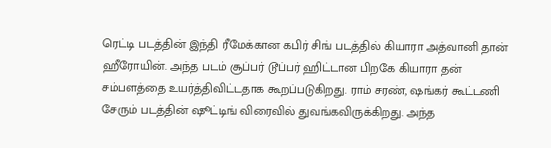ரெட்டி படத்தின் இந்தி ரீமேக்கான கபிர் சிங் படத்தில் கியாரா அத்வானி தான் ஹீரோயின். அந்த படம் சூப்பர் டூப்பர் ஹிட்டான பிறகே கியாரா தன் சம்பளத்தை உயர்த்திவிட்டதாக கூறப்படுகிறது. ராம் சரண், ஷங்கர் கூட்டணி சேரும் படத்தின் ஷூட்டிங் விரைவில் துவங்கவிருக்கிறது. அந்த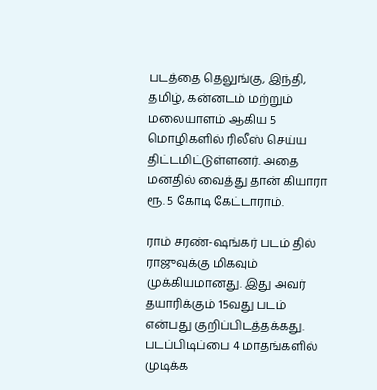படத்தை தெலுங்கு, இந்தி, தமிழ், கன்னடம் மற்றும் மலையாளம் ஆகிய 5 மொழிகளில் ரிலீஸ் செய்ய திட்டமிட்டுள்ளனர். அதை மனதில் வைத்து தான் கியாரா ரூ. 5 கோடி கேட்டாராம்.

ராம் சரண்-ஷங்கர் படம் தில் ராஜுவுக்கு மிகவும் முக்கியமானது. இது அவர் தயாரிக்கும் 15வது படம் என்பது குறிப்பிடத்தக்கது. படப்பிடிப்பை 4 மாதங்களில் முடிக்க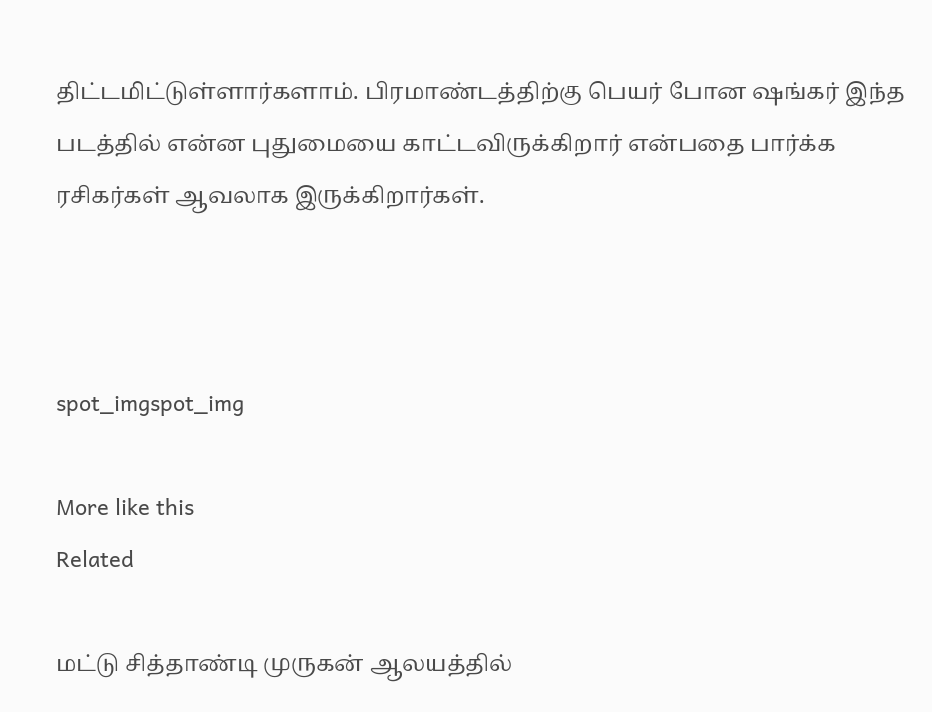திட்டமிட்டுள்ளார்களாம். பிரமாண்டத்திற்கு பெயர் போன ஷங்கர் இந்த படத்தில் என்ன புதுமையை காட்டவிருக்கிறார் என்பதை பார்க்க ரசிகர்கள் ஆவலாக இருக்கிறார்கள்.



spot_imgspot_img

More like this
Related

மட்டு சித்தாண்டி முருகன் ஆலயத்தில்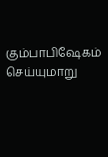கும்பாபிஷேகம் செய்யுமாறு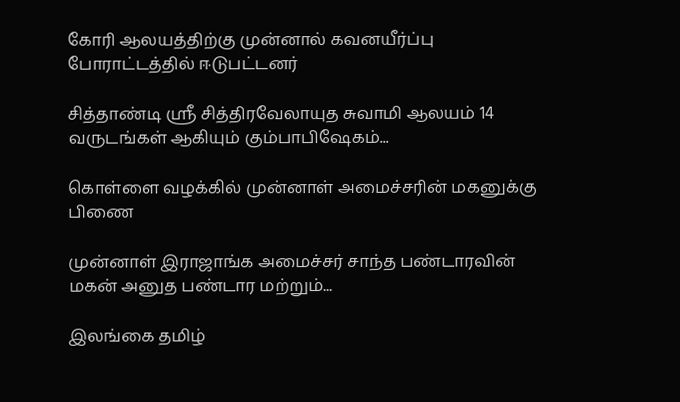கோரி ஆலயத்திற்கு முன்னால் கவனயீர்ப்பு போராட்டத்தில் ஈடுபட்டனர்

சித்தாண்டி ஸ்ரீ சித்திரவேலாயுத சுவாமி ஆலயம் 14 வருடங்கள் ஆகியும் கும்பாபிஷேகம்...

கொள்ளை வழக்கில் முன்னாள் அமைச்சரின் மகனுக்கு பிணை

முன்னாள் இராஜாங்க அமைச்சர் சாந்த பண்டாரவின் மகன் அனுத பண்டார மற்றும்...

இலங்கை தமிழ்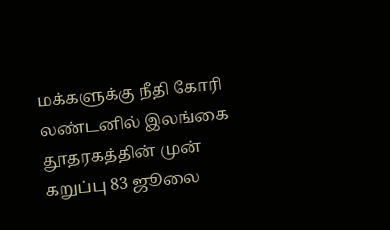மக்களுக்கு நீதி கோரி லண்டனில் இலங்கை தூதரகத்தின் முன் கறுப்பு 83 ஜூலை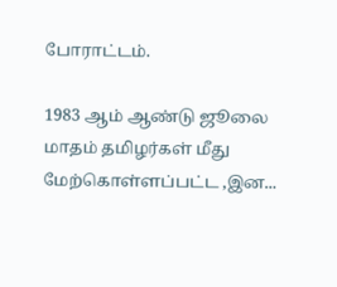போராட்டம்.

1983 ஆம் ஆண்டு ஜூலை மாதம் தமிழர்கள் மீது மேற்கொள்ளப்பட்ட ,இன...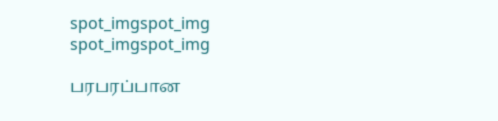spot_imgspot_img
spot_imgspot_img

பரபரப்பான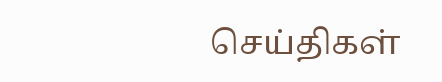செய்திகள்